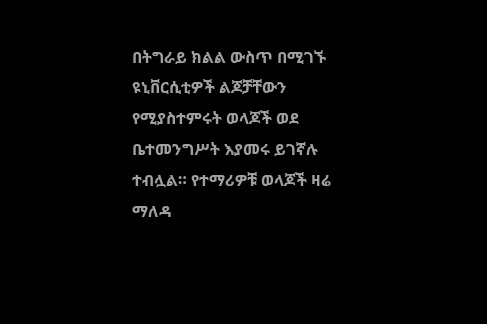በትግራይ ክልል ውስጥ በሚገኙ ዩኒቨርሲቲዎች ልጆቻቸውን የሚያስተምሩት ወላጆች ወደ ቤተመንግሥት እያመሩ ይገኛሉ ተብሏል። የተማሪዎቹ ወላጆች ዛሬ ማለዳ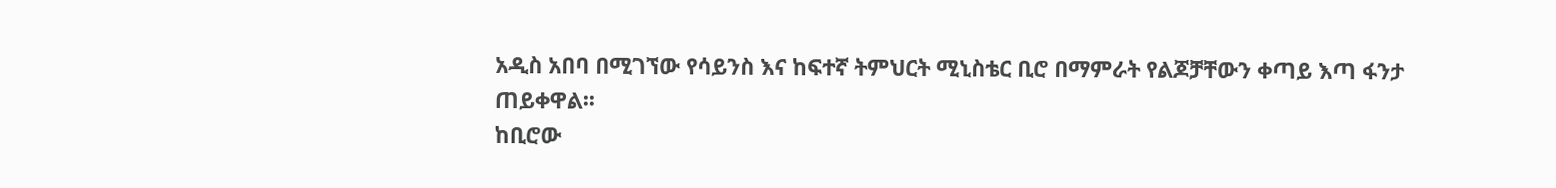አዲስ አበባ በሚገኘው የሳይንስ እና ከፍተኛ ትምህርት ሚኒስቴር ቢሮ በማምራት የልጆቻቸውን ቀጣይ እጣ ፋንታ ጠይቀዋል፡፡
ከቢሮው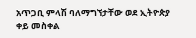አጥጋቢ ምላሽ ባለማግኘታቸው ወደ ኢትዮጵያ ቀይ መስቀል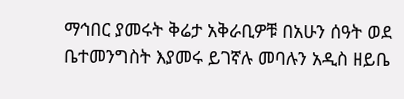ማኅበር ያመሩት ቅሬታ አቅራቢዎቹ በአሁን ሰዓት ወደ ቤተመንግስት እያመሩ ይገኛሉ መባሉን አዲስ ዘይቤ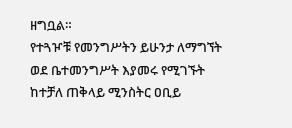ዘግቧል።
የተጓዦቹ የመንግሥትን ይሁንታ ለማግኘት ወደ ቤተመንግሥት እያመሩ የሚገኙት ከተቻለ ጠቅላይ ሚንስትር ዐቢይ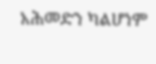አሕመድን ካልሆነም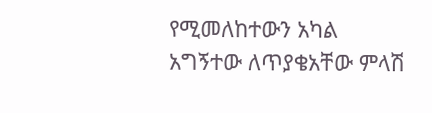የሚመለከተውን አካል አግኝተው ለጥያቄአቸው ምላሽ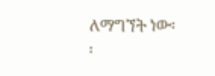ለማግኘት ነው፡፡